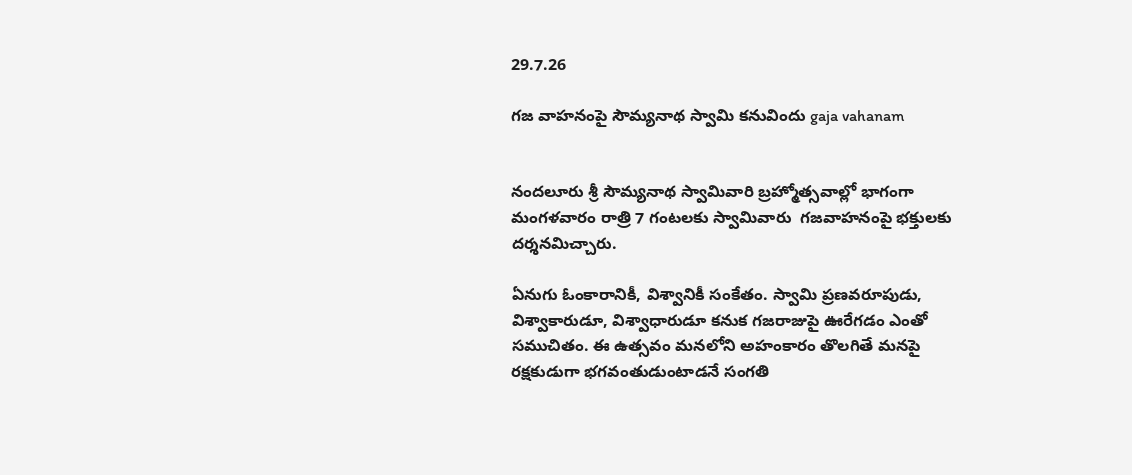29.7.26

గజ వాహనంపై సౌమ్యనాథ స్వామి కనువిందు gaja vahanam


నందలూరు శ్రీ సౌమ్యనాథ స్వామివారి బ్రహ్మోత్సవాల్లో భాగంగా  మంగళవారం రాత్రి 7 గంటలకు స్వామివారు  గజవాహనంపై భక్తులకు దర్శనమిచ్చారు.

ఏనుగు ఓంకారానికీ, విశ్వానికీ సంకేతం. స్వామి ప్రణవరూపుడు, విశ్వాకారుడూ, విశ్వాధారుడూ కనుక గజరాజుపై ఊరేగడం ఎంతో సముచితం. ఈ ఉత్సవం మనలోని అహంకారం తొలగితే మనపై రక్షకుడుగా భగవంతుడుంటాడనే సంగతి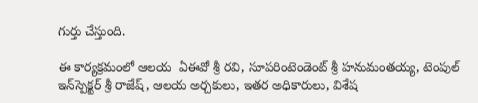గుర్తు చేస్తుంది.

ఈ కార్యక్రమంలో ఆలయ  ఏఈవో శ్రీ రవి, సూపరింటెండెంట్ శ్రీ హనుమంతయ్య, టెంపుల్‌ ఇన్‌స్పెక్టర్ శ్రీ రాజేష్, ఆలయ అర్చకులు, ఇతర అధికారులు, విశేష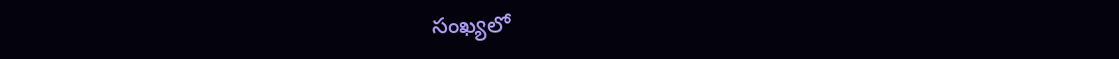సంఖ్య‌లో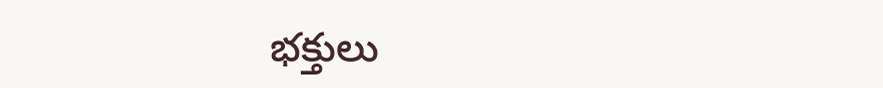భ‌క్తులు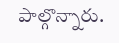పాల్గొన్నారు.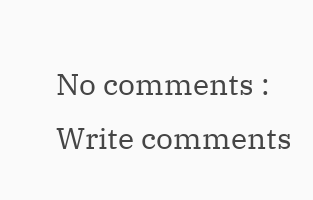No comments :
Write comments